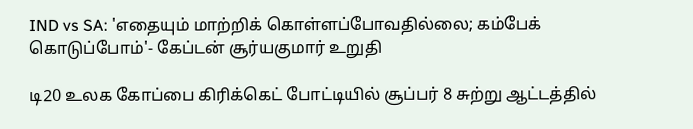IND vs SA: 'எதையும் மாற்றிக் கொள்ளப்போவதில்லை; கம்பேக் கொடுப்போம்'- கேப்டன் சூர்யகுமார் உறுதி

டி20 உலக கோப்பை கிரிக்கெட் போட்டியில் சூப்பர் 8 சுற்று ஆட்டத்தில்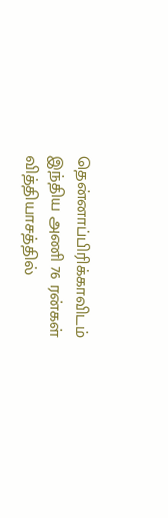தென்னாப்பிரிக்காவிடம் இந்திய அணி 76 ரன்கள் வித்தியாசத்தில்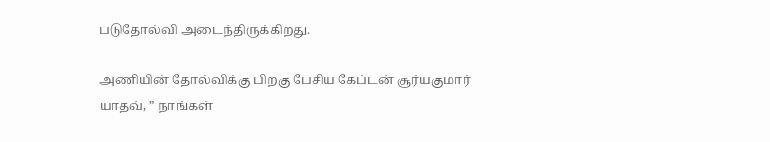படுதோல்வி அடைந்திருக்கிறது.

அணியின் தோல்விக்கு பிறகு பேசிய கேப்டன் சூர்யகுமார் யாதவ், ” நாங்கள்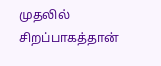முதலில் சிறப்பாகத்தான்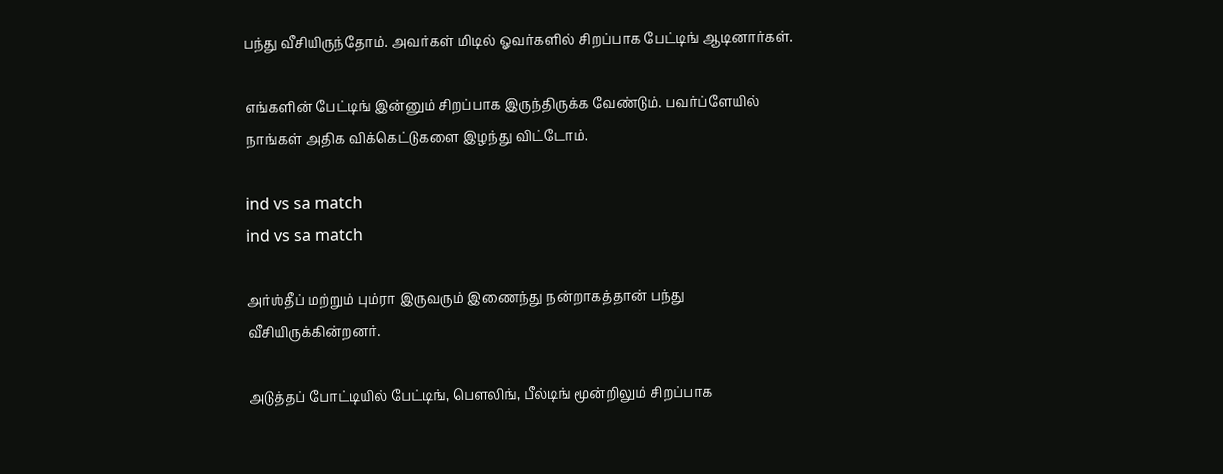பந்து வீசியிருந்தோம். அவர்கள் மிடில் ஓவர்களில் சிறப்பாக பேட்டிங் ஆடினார்கள்.

எங்களின் பேட்டிங் இன்னும் சிறப்பாக இருந்திருக்க வேண்டும். பவர்ப்ளேயில் நாங்கள் அதிக விக்கெட்டுகளை இழந்து விட்டோம்.

ind vs sa match
ind vs sa match

அர்ஶ்தீப் மற்றும் பும்ரா இருவரும் இணைந்து நன்றாகத்தான் பந்து வீசியிருக்கின்றனர்.

அடுத்தப் போட்டியில் பேட்டிங், பௌலிங், பீல்டிங் மூன்றிலும் சிறப்பாக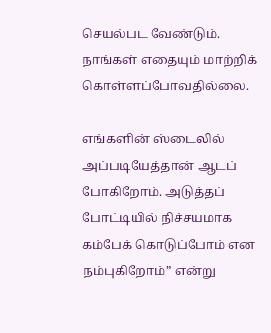செயல்பட வேண்டும். நாங்கள் எதையும் மாற்றிக் கொள்ளப்போவதில்லை.

எங்களின் ஸ்டைலில் அப்படியேத்தான் ஆடப் போகிறோம். அடுத்தப் போட்டியில் நிச்சயமாக கம்பேக் கொடுப்போம் என நம்புகிறோம்” என்று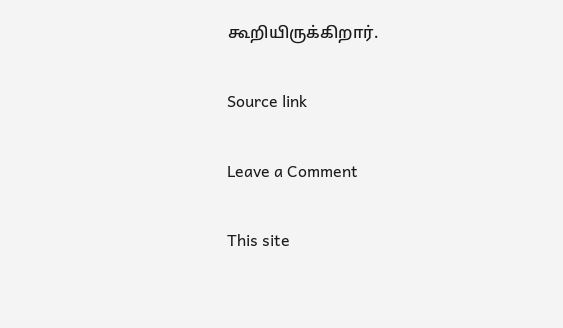கூறியிருக்கிறார்.

Source link

Leave a Comment

This site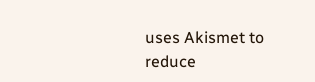uses Akismet to reduce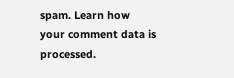spam. Learn how your comment data is processed.